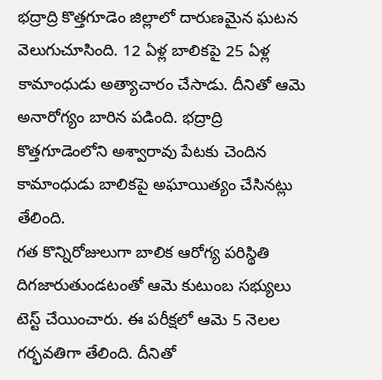భద్రాద్రి కొత్తగూడెం జిల్లాలో దారుణమైన ఘటన వెలుగుచూసింది. 12 ఏళ్ల బాలికపై 25 ఏళ్ల కామాంధుడు అత్యాచారం చేసాడు. దీనితో ఆమె అనారోగ్యం బారిన పడింది. భద్రాద్రి కొత్తగూడెంలోని అశ్వారావు పేటకు చెందిన కామాంధుడు బాలికపై అఘాయిత్యం చేసినట్లు తేలింది.
గత కొన్నిరోజులుగా బాలిక ఆరోగ్య పరిస్థితి దిగజారుతుండటంతో ఆమె కుటుంబ సభ్యులు టెస్ట్ చేయించారు. ఈ పరీక్షలో ఆమె 5 నెలల గర్భవతిగా తేలింది. దీనితో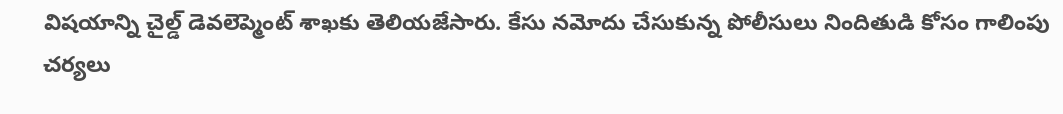విషయాన్ని చైల్డ్ డెవలెప్మెంట్ శాఖకు తెలియజేసారు. కేసు నమోదు చేసుకున్న పోలీసులు నిందితుడి కోసం గాలింపు చర్యలు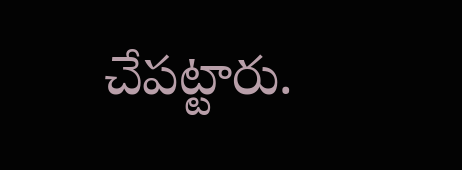చేపట్టారు.